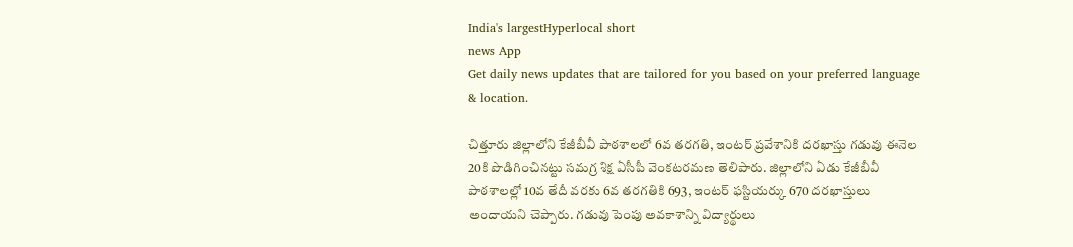India's largestHyperlocal short
news App
Get daily news updates that are tailored for you based on your preferred language & location.

చిత్తూరు జిల్లాలోని కేజీబీవీ పాఠశాలలో 6వ తరగతి, ఇంటర్ ప్రవేశానికి దరఖాస్తు గడువు ఈనెల 20కి పొడిగించినట్టు సమగ్ర శిక్ష ఏసీపీ వెంకటరమణ తెలిపారు. జిల్లాలోని ఏడు కేజీబీవీ పాఠశాలల్లో 10వ తేదీ వరకు 6వ తరగతికి 693, ఇంటర్ ఫస్టియర్కు 670 దరఖాస్తులు అందాయని చెప్పారు. గడువు పెంపు అవకాశాన్ని విద్యార్థులు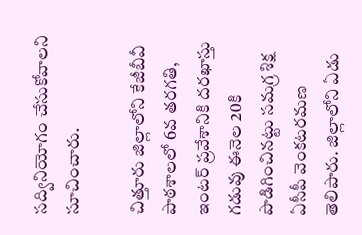సద్వినియోగం చేసుకోవాలని సూచించారు.

చిత్తూరు జిల్లాలోని కేజీబీవీ పాఠశాలలో 6వ తరగతి, ఇంటర్ ప్రవేశానికి దరఖాస్తు గడువు ఈనెల 20కి పొడిగించినట్టు సమగ్ర శిక్ష ఏసీపీ వెంకటరమణ తెలిపారు. జిల్లాలోని ఏడు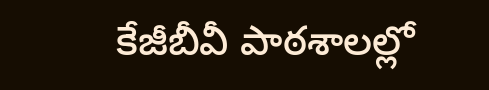కేజీబీవీ పాఠశాలల్లో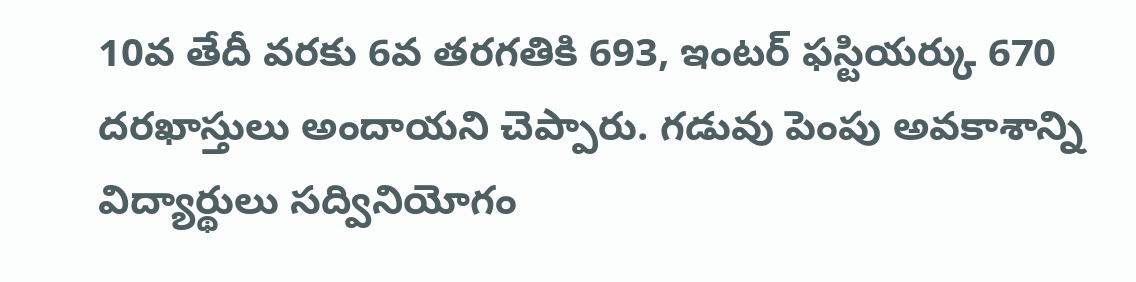10వ తేదీ వరకు 6వ తరగతికి 693, ఇంటర్ ఫస్టియర్కు 670 దరఖాస్తులు అందాయని చెప్పారు. గడువు పెంపు అవకాశాన్ని విద్యార్థులు సద్వినియోగం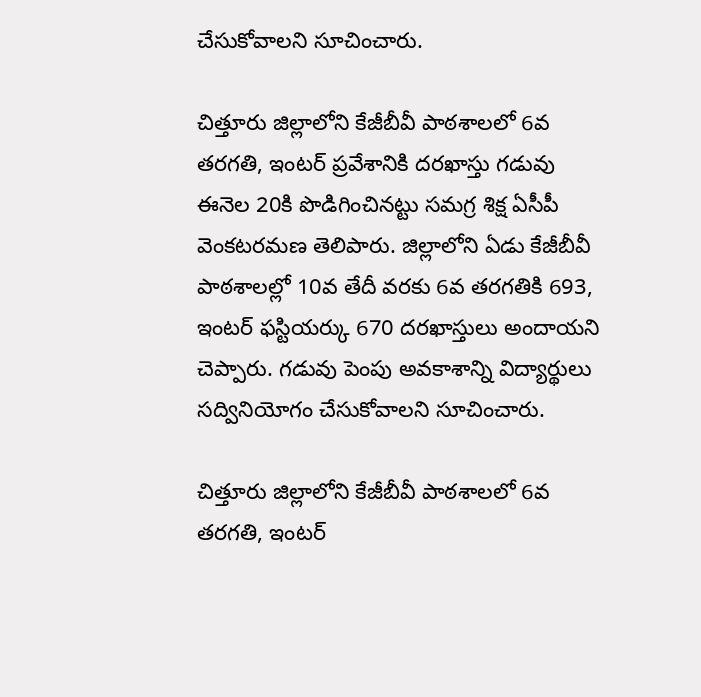చేసుకోవాలని సూచించారు.

చిత్తూరు జిల్లాలోని కేజీబీవీ పాఠశాలలో 6వ తరగతి, ఇంటర్ ప్రవేశానికి దరఖాస్తు గడువు ఈనెల 20కి పొడిగించినట్టు సమగ్ర శిక్ష ఏసీపీ వెంకటరమణ తెలిపారు. జిల్లాలోని ఏడు కేజీబీవీ పాఠశాలల్లో 10వ తేదీ వరకు 6వ తరగతికి 693, ఇంటర్ ఫస్టియర్కు 670 దరఖాస్తులు అందాయని చెప్పారు. గడువు పెంపు అవకాశాన్ని విద్యార్థులు సద్వినియోగం చేసుకోవాలని సూచించారు.

చిత్తూరు జిల్లాలోని కేజీబీవీ పాఠశాలలో 6వ తరగతి, ఇంటర్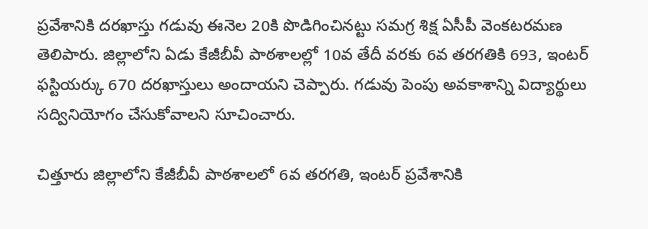ప్రవేశానికి దరఖాస్తు గడువు ఈనెల 20కి పొడిగించినట్టు సమగ్ర శిక్ష ఏసీపీ వెంకటరమణ తెలిపారు. జిల్లాలోని ఏడు కేజీబీవీ పాఠశాలల్లో 10వ తేదీ వరకు 6వ తరగతికి 693, ఇంటర్ ఫస్టియర్కు 670 దరఖాస్తులు అందాయని చెప్పారు. గడువు పెంపు అవకాశాన్ని విద్యార్థులు సద్వినియోగం చేసుకోవాలని సూచించారు.

చిత్తూరు జిల్లాలోని కేజీబీవీ పాఠశాలలో 6వ తరగతి, ఇంటర్ ప్రవేశానికి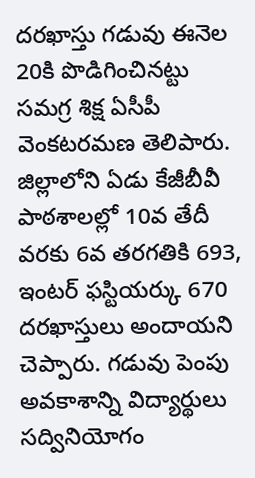దరఖాస్తు గడువు ఈనెల 20కి పొడిగించినట్టు సమగ్ర శిక్ష ఏసీపీ వెంకటరమణ తెలిపారు. జిల్లాలోని ఏడు కేజీబీవీ పాఠశాలల్లో 10వ తేదీ వరకు 6వ తరగతికి 693, ఇంటర్ ఫస్టియర్కు 670 దరఖాస్తులు అందాయని చెప్పారు. గడువు పెంపు అవకాశాన్ని విద్యార్థులు సద్వినియోగం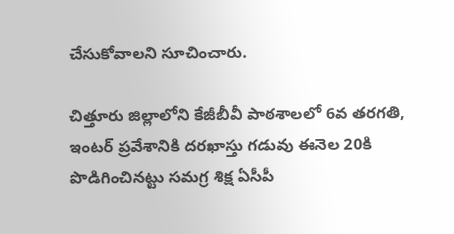చేసుకోవాలని సూచించారు.

చిత్తూరు జిల్లాలోని కేజీబీవీ పాఠశాలలో 6వ తరగతి, ఇంటర్ ప్రవేశానికి దరఖాస్తు గడువు ఈనెల 20కి పొడిగించినట్టు సమగ్ర శిక్ష ఏసీపీ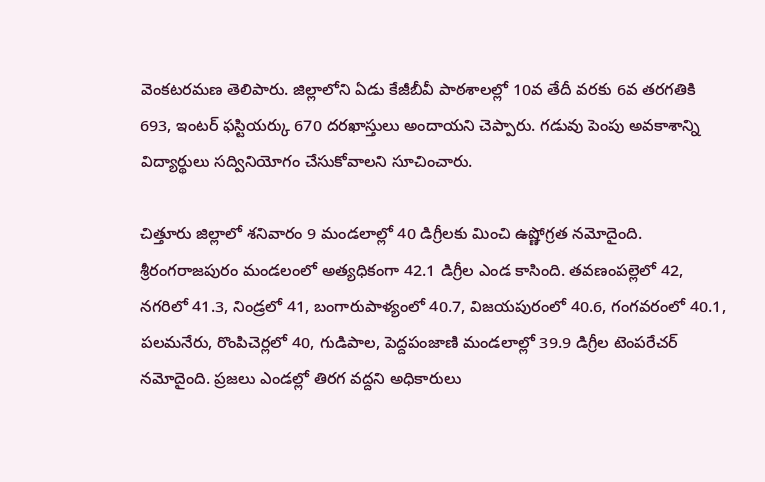వెంకటరమణ తెలిపారు. జిల్లాలోని ఏడు కేజీబీవీ పాఠశాలల్లో 10వ తేదీ వరకు 6వ తరగతికి 693, ఇంటర్ ఫస్టియర్కు 670 దరఖాస్తులు అందాయని చెప్పారు. గడువు పెంపు అవకాశాన్ని విద్యార్థులు సద్వినియోగం చేసుకోవాలని సూచించారు.

చిత్తూరు జిల్లాలో శనివారం 9 మండలాల్లో 40 డిగ్రీలకు మించి ఉష్ణోగ్రత నమోదైంది. శ్రీరంగరాజపురం మండలంలో అత్యధికంగా 42.1 డిగ్రీల ఎండ కాసింది. తవణంపల్లెలో 42, నగరిలో 41.3, నిండ్రలో 41, బంగారుపాళ్యంలో 40.7, విజయపురంలో 40.6, గంగవరంలో 40.1, పలమనేరు, రొంపిచెర్లలో 40, గుడిపాల, పెద్దపంజాణి మండలాల్లో 39.9 డిగ్రీల టెంపరేచర్ నమోదైంది. ప్రజలు ఎండల్లో తిరగ వద్దని అధికారులు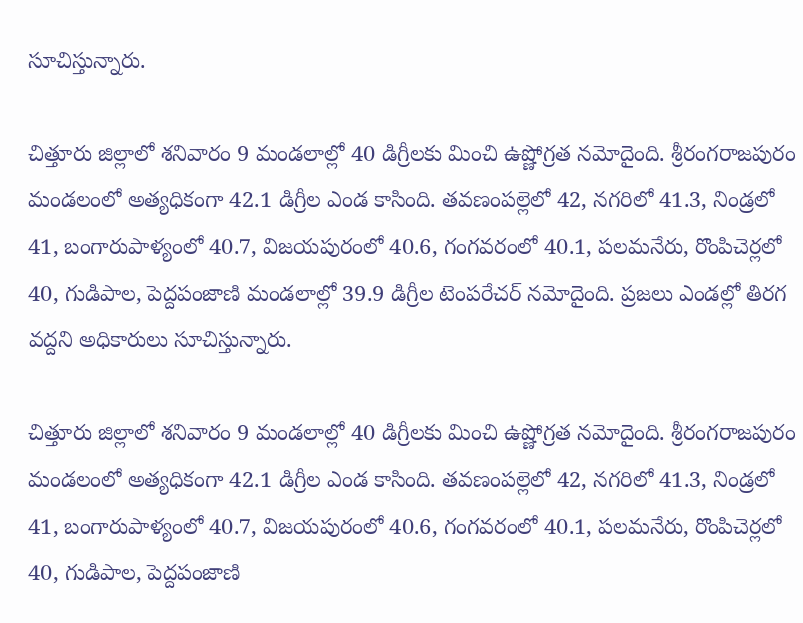సూచిస్తున్నారు.

చిత్తూరు జిల్లాలో శనివారం 9 మండలాల్లో 40 డిగ్రీలకు మించి ఉష్ణోగ్రత నమోదైంది. శ్రీరంగరాజపురం మండలంలో అత్యధికంగా 42.1 డిగ్రీల ఎండ కాసింది. తవణంపల్లెలో 42, నగరిలో 41.3, నిండ్రలో 41, బంగారుపాళ్యంలో 40.7, విజయపురంలో 40.6, గంగవరంలో 40.1, పలమనేరు, రొంపిచెర్లలో 40, గుడిపాల, పెద్దపంజాణి మండలాల్లో 39.9 డిగ్రీల టెంపరేచర్ నమోదైంది. ప్రజలు ఎండల్లో తిరగ వద్దని అధికారులు సూచిస్తున్నారు.

చిత్తూరు జిల్లాలో శనివారం 9 మండలాల్లో 40 డిగ్రీలకు మించి ఉష్ణోగ్రత నమోదైంది. శ్రీరంగరాజపురం మండలంలో అత్యధికంగా 42.1 డిగ్రీల ఎండ కాసింది. తవణంపల్లెలో 42, నగరిలో 41.3, నిండ్రలో 41, బంగారుపాళ్యంలో 40.7, విజయపురంలో 40.6, గంగవరంలో 40.1, పలమనేరు, రొంపిచెర్లలో 40, గుడిపాల, పెద్దపంజాణి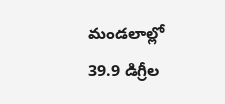మండలాల్లో 39.9 డిగ్రీల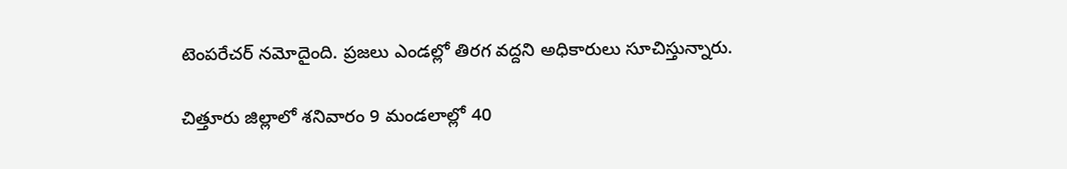టెంపరేచర్ నమోదైంది. ప్రజలు ఎండల్లో తిరగ వద్దని అధికారులు సూచిస్తున్నారు.

చిత్తూరు జిల్లాలో శనివారం 9 మండలాల్లో 40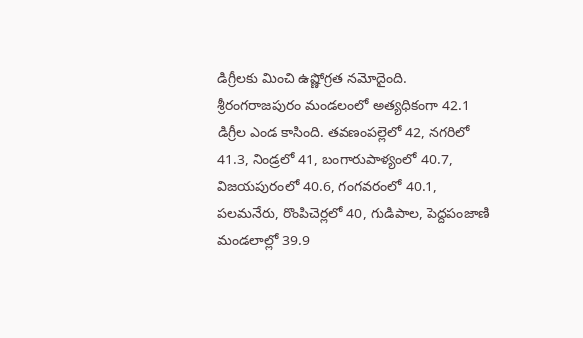డిగ్రీలకు మించి ఉష్ణోగ్రత నమోదైంది. శ్రీరంగరాజపురం మండలంలో అత్యధికంగా 42.1 డిగ్రీల ఎండ కాసింది. తవణంపల్లెలో 42, నగరిలో 41.3, నిండ్రలో 41, బంగారుపాళ్యంలో 40.7, విజయపురంలో 40.6, గంగవరంలో 40.1, పలమనేరు, రొంపిచెర్లలో 40, గుడిపాల, పెద్దపంజాణి మండలాల్లో 39.9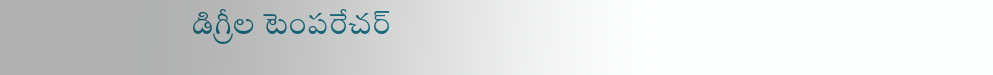డిగ్రీల టెంపరేచర్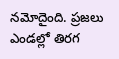నమోదైంది. ప్రజలు ఎండల్లో తిరగ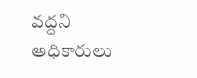వద్దని అధికారులు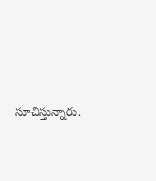సూచిస్తున్నారు.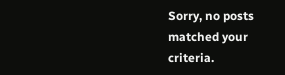Sorry, no posts matched your criteria.